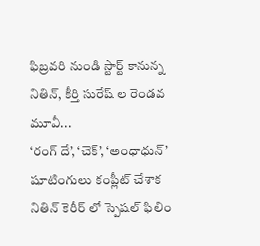ఫిబ్రవరి నుండి స్టార్ట్ కానున్న నితిన్, కీర్తి సురేష్ ల రెండవ మూవీ...
‘రంగ్ దే’, ‘చెక్’, ‘అంధాధున్’ షూటింగులు కంప్లీట్ చేశాక నితిన్ కెరీర్ లో స్పెషల్ ఫిలిం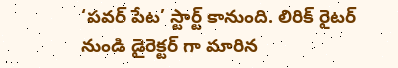‘పవర్ పేట’ స్టార్ట్ కానుంది. లిరిక్ రైటర్ నుండి డైరెక్టర్ గా మారిన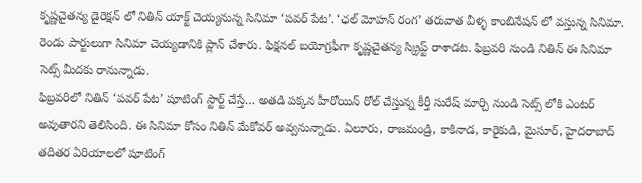కృష్ణచైతన్య డైరెక్షన్ లో నితిన్ యాక్ట్ చెయ్యనున్న సినిమా ‘పవర్ పేట’. ‘ఛల్ మోహన్ రంగ’ తరువాత వీళ్ళ కాంబినేషన్ లో వస్తున్న సినిమా. రెండు పార్టులుగా సినిమా చెయ్యడానికి ప్లాన్ చేశారు. ఫిక్షనల్ బయోగ్రఫీగా కృష్ణచైతన్య స్క్రిప్ట్ రాశాడట. ఫిబ్రవరి నుండి నితిన్ ఈ సినిమా సెట్స్ మీదకు రానున్నాడు.
ఫిబ్రవరిలో నితిన్ ‘పవర్ పేట’ షూటింగ్ స్టార్ట్ చేస్తే… అతడి పక్కన హీరోయిన్ రోల్ చేస్తున్న కీర్తీ సురేష్ మార్చి నుండి సెట్స్ లోకి ఎంటర్ అవుతారని తెలిసింది. ఈ సినిమా కోసం నితిన్ మేకోవర్ అవ్వనున్నాడు. ఏలూరు, రాజమండ్రి, కాకినాడ, కారైకుడి, మైసూర్, హైదరాబాద్ తదితర ఏరియాలలో షూటింగ్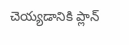చెయ్యడానికి ప్లాన్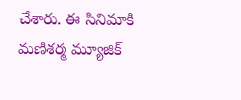చేశారు. ఈ సినిమాకి మణిశర్మ మ్యూజిక్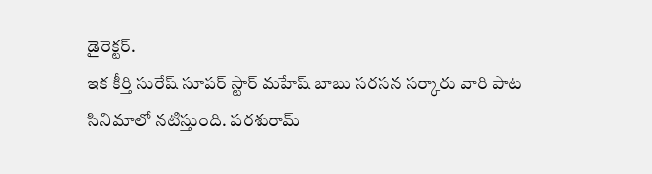డైరెక్టర్.
ఇక కీర్తి సురేష్ సూపర్ స్టార్ మహేష్ బాబు సరసన సర్కారు వారి పాట సినిమాలో నటిస్తుంది. పరశురామ్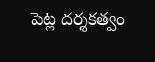పెట్ల దర్శకత్వం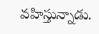వహిస్తున్నాడు.